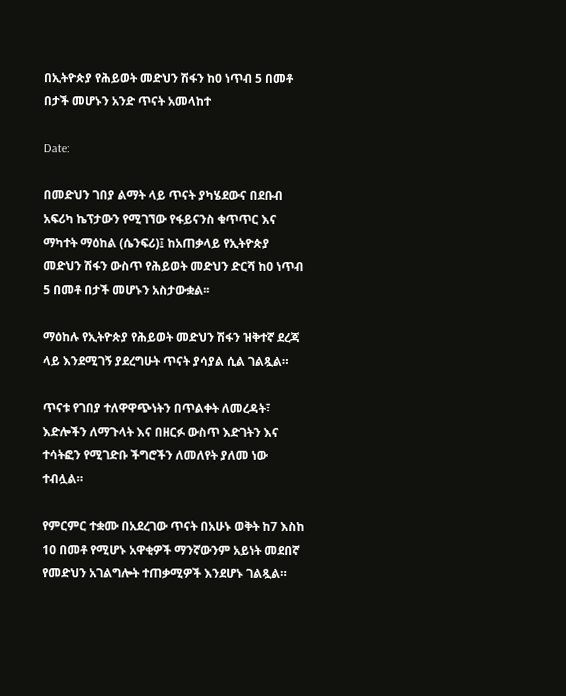በኢትዮጵያ የሕይወት መድህን ሽፋን ከ0 ነጥብ 5 በመቶ በታች መሆኑን አንድ ጥናት አመላከተ

Date:

በመድህን ገበያ ልማት ላይ ጥናት ያካሄደውና በደቡብ አፍሪካ ኬፕታውን የሚገኘው የፋይናንስ ቁጥጥር እና ማካተት ማዕከል (ሴንፍሪ)፤ ከአጠቃላይ የኢትዮጵያ መድህን ሽፋን ውስጥ የሕይወት መድህን ድርሻ ከ0 ነጥብ 5 በመቶ በታች መሆኑን አስታውቋል፡፡

ማዕከሉ የኢትዮጵያ የሕይወት መድህን ሽፋን ዝቅተኛ ደረጃ ላይ እንደሚገኝ ያደረግሁት ጥናት ያሳያል ሲል ገልጿል።

ጥናቱ የገበያ ተለዋዋጭነትን በጥልቀት ለመረዳት፣ እድሎችን ለማጉላት እና በዘርፉ ውስጥ እድገትን እና ተሳትፎን የሚገድቡ ችግሮችን ለመለየት ያለመ ነው ተብሏል።

የምርምር ተቋሙ በአደረገው ጥናት በአሁኑ ወቅት ከ7 እስከ 10 በመቶ የሚሆኑ አዋቂዎች ማንኛውንም አይነት መደበኛ የመድህን አገልግሎት ተጠቃሚዎች እንደሆኑ ገልጿል።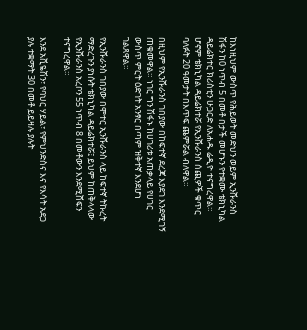ከእነዚህም ውስጥ የሕይወት መድህን ወይም ኢንሹራንስ ሽፋን ከ0 ነጥብ 5 በመቶ በታች መሆኑን የተቋሙ ቴክኒካል ዳይሬክተር ክሪስቲን ሁጋርድ ለአሐዱ ሬዲዮ ተናግረዋል። ሆኖም ቴክኒካል ዳይሬክተሯ የኢንሹራንስ ሰጪዎች ቁጥር ባለፉት 20 ዓመታት በእጥፍ ጨምሯል ብለዋል።

በዚህም የኢንሹራንስ ገበያው በከፍተኛ ደረጃ እያደገ እንደሚገኝ ጠቁመዋል። ነገር ግን ሽፋኑ ከሀገሪቱ አጠቃላይ የሀገር ውስጥ ምርት ዕድገት አንፃር በጣም ዝቅተኛ እንደሆነ ገልጸዋል።

የኢንሹራንስ ገበያው በሞተር ኢንሹራንስ ላይ ከፍተኛ ትኩረት ማድረጉን ያነሱት ቴክኒካል ዳይሬክተሯ፤ ይህም ከጠቅላላው የኢንሹራንስ አረቦን 55 ነጥብ 8 በመቶውን እንደሚሸፍን ተናግረዋል።

እንደ አቪዬሽን፣ የባህር ሃይል፣ የምህንድስና እና የእሳት አደጋ ያሉ ተቋማት 30 በመቶ ይይዛሉ ያሉት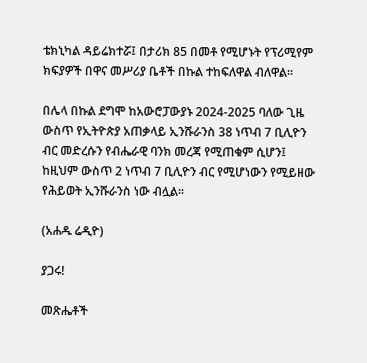ቴክኒካል ዳይሬክተሯ፤ በታሪክ 85 በመቶ የሚሆኑት የፕሪሚየም ክፍያዎች በዋና መሥሪያ ቤቶች በኩል ተከፍለዋል ብለዋል።

በሌላ በኩል ደግሞ ከአውሮፓውያኑ 2024-2025 ባለው ጊዜ ውስጥ የኢትዮጵያ አጠቃላይ ኢንሹራንስ 38 ነጥብ 7 ቢሊዮን ብር መድረሱን የብሔራዊ ባንክ መረጃ የሚጠቁም ሲሆን፤ ከዚህም ውስጥ 2 ነጥብ 7 ቢሊዮን ብር የሚሆነውን የሚይዘው የሕይወት ኢንሹራንስ ነው ብሏል፡፡

(አሐዱ ሬዲዮ)

ያጋሩ!

መጽሔቶች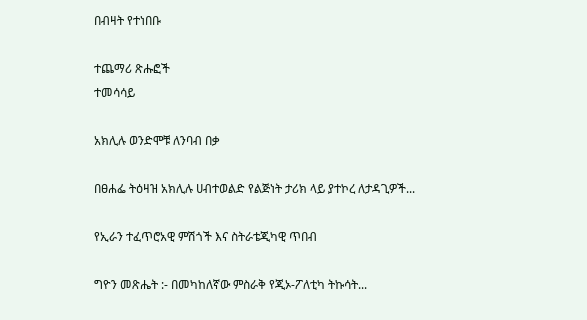በብዛት የተነበቡ

ተጨማሪ ጽሑፎች
ተመሳሳይ

አክሊሉ ወንድሞቹ ለንባብ በቃ

በፀሐፌ ትዕዛዝ አክሊሉ ሀብተወልድ የልጅነት ታሪክ ላይ ያተኮረ ለታዳጊዎች...

የኢራን ተፈጥሮአዊ ምሽጎች እና ስትራቴጂካዊ ጥበብ

ግዮን መጽሔት :- በመካከለኛው ምስራቅ የጂኦ-ፖለቲካ ትኩሳት...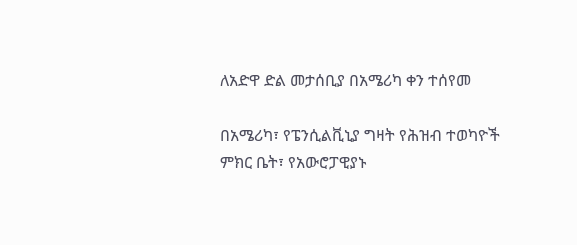ለአድዋ ድል መታሰቢያ በአሜሪካ ቀን ተሰየመ

በአሜሪካ፣ የፔንሲልቪኒያ ግዛት የሕዝብ ተወካዮች ምክር ቤት፣ የአውሮፓዊያኑ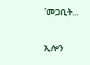'መጋቢት...

ኢሎን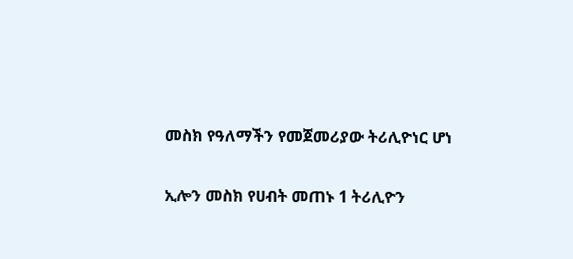መስክ የዓለማችን የመጀመሪያው ትሪሊዮነር ሆነ

ኢሎን መስክ የሀብት መጠኑ 1 ትሪሊዮን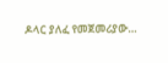ዶላር ያለፈ የመጀመሪያው...